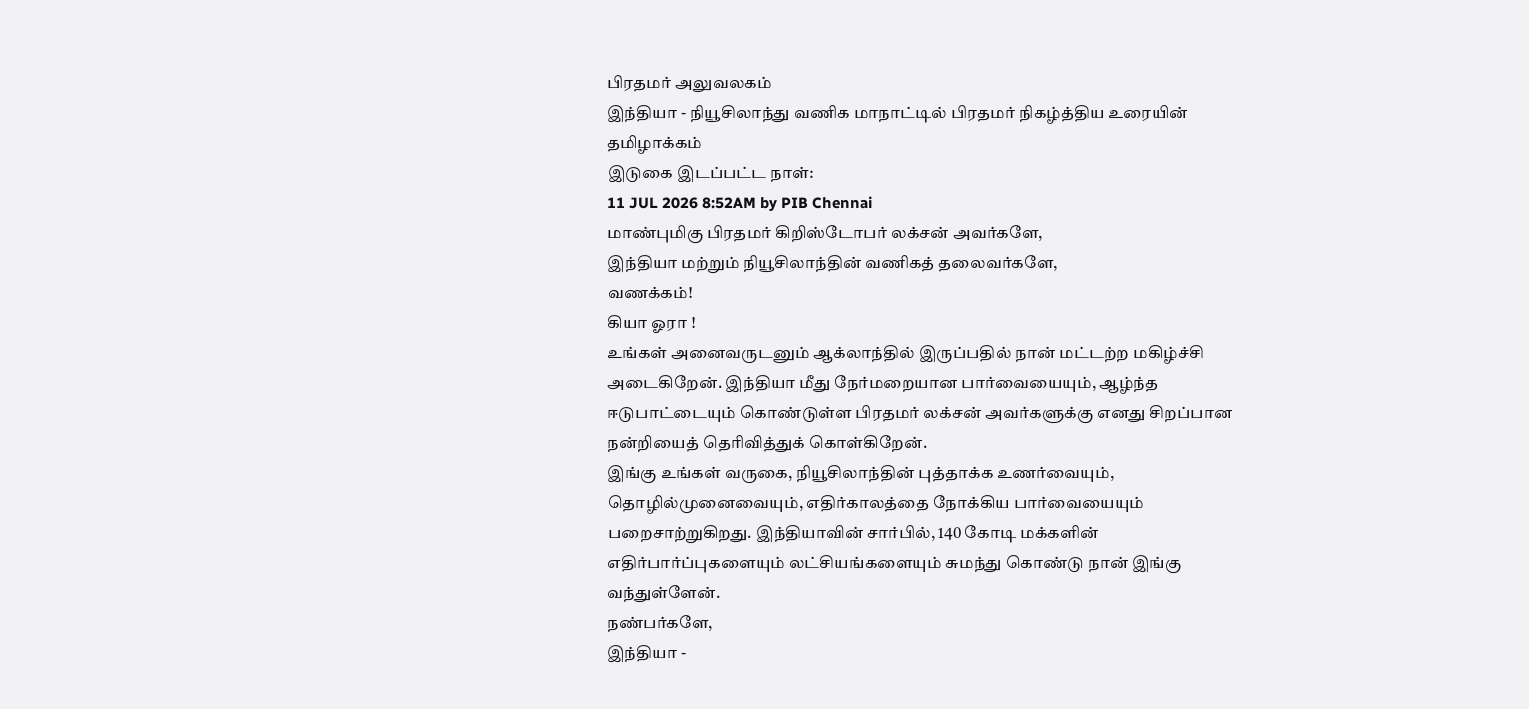பிரதமர் அலுவலகம்
இந்தியா - நியூசிலாந்து வணிக மாநாட்டில் பிரதமர் நிகழ்த்திய உரையின் தமிழாக்கம்
இடுகை இடப்பட்ட நாள்:
11 JUL 2026 8:52AM by PIB Chennai
மாண்புமிகு பிரதமர் கிறிஸ்டோபர் லக்சன் அவர்களே,
இந்தியா மற்றும் நியூசிலாந்தின் வணிகத் தலைவர்களே,
வணக்கம்!
கியா ஓரா !
உங்கள் அனைவருடனும் ஆக்லாந்தில் இருப்பதில் நான் மட்டற்ற மகிழ்ச்சி அடைகிறேன். இந்தியா மீது நேர்மறையான பார்வையையும், ஆழ்ந்த ஈடுபாட்டையும் கொண்டுள்ள பிரதமர் லக்சன் அவர்களுக்கு எனது சிறப்பான நன்றியைத் தெரிவித்துக் கொள்கிறேன்.
இங்கு உங்கள் வருகை, நியூசிலாந்தின் புத்தாக்க உணர்வையும், தொழில்முனைவையும், எதிர்காலத்தை நோக்கிய பார்வையையும் பறைசாற்றுகிறது. இந்தியாவின் சார்பில், 140 கோடி மக்களின் எதிர்பார்ப்புகளையும் லட்சியங்களையும் சுமந்து கொண்டு நான் இங்கு வந்துள்ளேன்.
நண்பர்களே,
இந்தியா -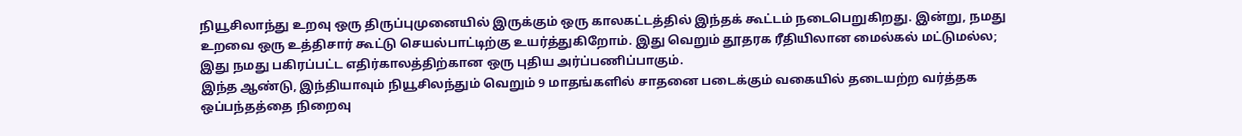நியூசிலாந்து உறவு ஒரு திருப்புமுனையில் இருக்கும் ஒரு காலகட்டத்தில் இந்தக் கூட்டம் நடைபெறுகிறது. இன்று, நமது உறவை ஒரு உத்திசார் கூட்டு செயல்பாட்டிற்கு உயர்த்துகிறோம். இது வெறும் தூதரக ரீதியிலான மைல்கல் மட்டுமல்ல; இது நமது பகிரப்பட்ட எதிர்காலத்திற்கான ஒரு புதிய அர்ப்பணிப்பாகும்.
இந்த ஆண்டு, இந்தியாவும் நியூசிலந்தும் வெறும் 9 மாதங்களில் சாதனை படைக்கும் வகையில் தடையற்ற வர்த்தக ஒப்பந்தத்தை நிறைவு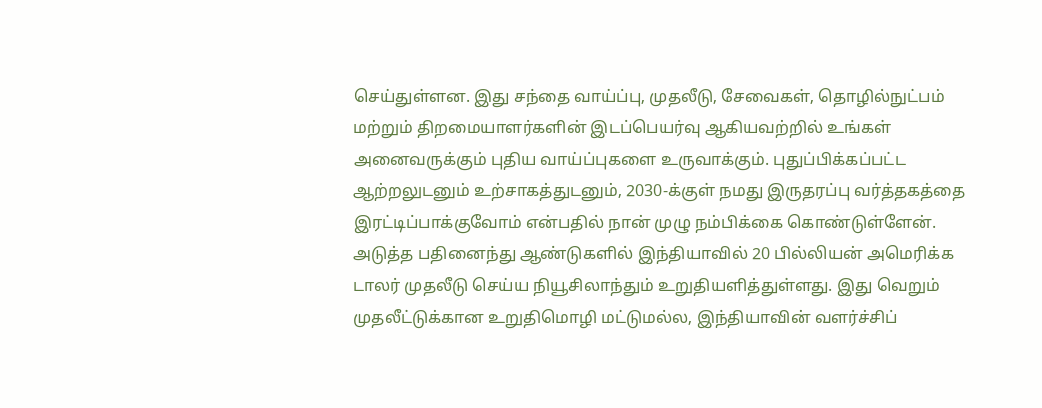செய்துள்ளன. இது சந்தை வாய்ப்பு, முதலீடு, சேவைகள், தொழில்நுட்பம் மற்றும் திறமையாளர்களின் இடப்பெயர்வு ஆகியவற்றில் உங்கள் அனைவருக்கும் புதிய வாய்ப்புகளை உருவாக்கும். புதுப்பிக்கப்பட்ட ஆற்றலுடனும் உற்சாகத்துடனும், 2030-க்குள் நமது இருதரப்பு வர்த்தகத்தை இரட்டிப்பாக்குவோம் என்பதில் நான் முழு நம்பிக்கை கொண்டுள்ளேன்.
அடுத்த பதினைந்து ஆண்டுகளில் இந்தியாவில் 20 பில்லியன் அமெரிக்க டாலர் முதலீடு செய்ய நியூசிலாந்தும் உறுதியளித்துள்ளது. இது வெறும் முதலீட்டுக்கான உறுதிமொழி மட்டுமல்ல, இந்தியாவின் வளர்ச்சிப்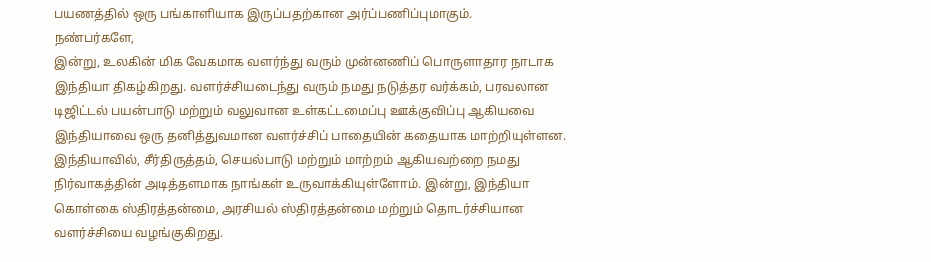பயணத்தில் ஒரு பங்காளியாக இருப்பதற்கான அர்ப்பணிப்புமாகும்.
நண்பர்களே,
இன்று, உலகின் மிக வேகமாக வளர்ந்து வரும் முன்னணிப் பொருளாதார நாடாக இந்தியா திகழ்கிறது. வளர்ச்சியடைந்து வரும் நமது நடுத்தர வர்க்கம், பரவலான டிஜிட்டல் பயன்பாடு மற்றும் வலுவான உள்கட்டமைப்பு ஊக்குவிப்பு ஆகியவை இந்தியாவை ஒரு தனித்துவமான வளர்ச்சிப் பாதையின் கதையாக மாற்றியுள்ளன.
இந்தியாவில், சீர்திருத்தம், செயல்பாடு மற்றும் மாற்றம் ஆகியவற்றை நமது நிர்வாகத்தின் அடித்தளமாக நாங்கள் உருவாக்கியுள்ளோம். இன்று, இந்தியா கொள்கை ஸ்திரத்தன்மை, அரசியல் ஸ்திரத்தன்மை மற்றும் தொடர்ச்சியான வளர்ச்சியை வழங்குகிறது.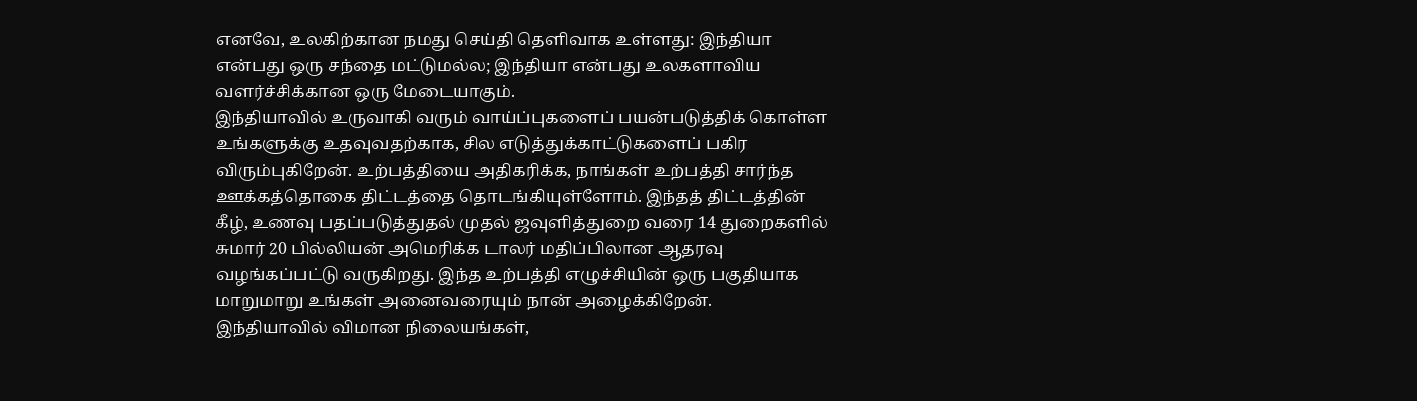எனவே, உலகிற்கான நமது செய்தி தெளிவாக உள்ளது: இந்தியா என்பது ஒரு சந்தை மட்டுமல்ல; இந்தியா என்பது உலகளாவிய வளர்ச்சிக்கான ஒரு மேடையாகும்.
இந்தியாவில் உருவாகி வரும் வாய்ப்புகளைப் பயன்படுத்திக் கொள்ள உங்களுக்கு உதவுவதற்காக, சில எடுத்துக்காட்டுகளைப் பகிர விரும்புகிறேன். உற்பத்தியை அதிகரிக்க, நாங்கள் உற்பத்தி சார்ந்த ஊக்கத்தொகை திட்டத்தை தொடங்கியுள்ளோம். இந்தத் திட்டத்தின் கீழ், உணவு பதப்படுத்துதல் முதல் ஜவுளித்துறை வரை 14 துறைகளில் சுமார் 20 பில்லியன் அமெரிக்க டாலர் மதிப்பிலான ஆதரவு வழங்கப்பட்டு வருகிறது. இந்த உற்பத்தி எழுச்சியின் ஒரு பகுதியாக மாறுமாறு உங்கள் அனைவரையும் நான் அழைக்கிறேன்.
இந்தியாவில் விமான நிலையங்கள்,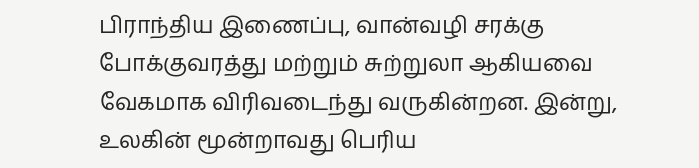பிராந்திய இணைப்பு, வான்வழி சரக்கு போக்குவரத்து மற்றும் சுற்றுலா ஆகியவை வேகமாக விரிவடைந்து வருகின்றன. இன்று, உலகின் மூன்றாவது பெரிய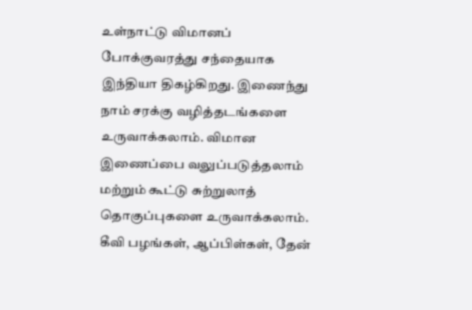உள்நாட்டு விமானப் போக்குவரத்து சந்தையாக இந்தியா திகழ்கிறது. இணைந்து நாம் சரக்கு வழித்தடங்களை உருவாக்கலாம். விமான இணைப்பை வலுப்படுத்தலாம் மற்றும் கூட்டு சுற்றுலாத் தொகுப்புகளை உருவாக்கலாம்.
கீவி பழங்கள், ஆப்பிள்கள், தேன்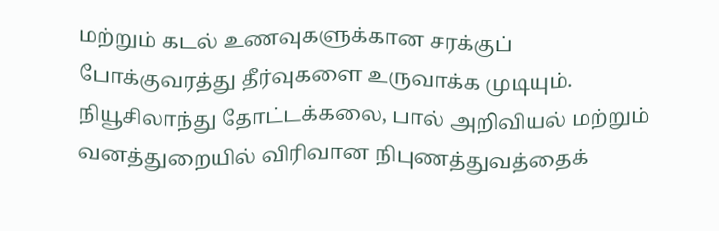மற்றும் கடல் உணவுகளுக்கான சரக்குப் போக்குவரத்து தீர்வுகளை உருவாக்க முடியும். நியூசிலாந்து தோட்டக்கலை, பால் அறிவியல் மற்றும் வனத்துறையில் விரிவான நிபுணத்துவத்தைக்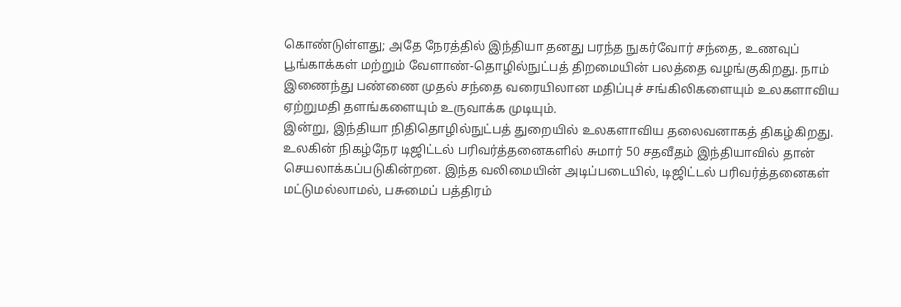கொண்டுள்ளது; அதே நேரத்தில் இந்தியா தனது பரந்த நுகர்வோர் சந்தை, உணவுப் பூங்காக்கள் மற்றும் வேளாண்-தொழில்நுட்பத் திறமையின் பலத்தை வழங்குகிறது. நாம் இணைந்து பண்ணை முதல் சந்தை வரையிலான மதிப்புச் சங்கிலிகளையும் உலகளாவிய ஏற்றுமதி தளங்களையும் உருவாக்க முடியும்.
இன்று, இந்தியா நிதிதொழில்நுட்பத் துறையில் உலகளாவிய தலைவனாகத் திகழ்கிறது. உலகின் நிகழ்நேர டிஜிட்டல் பரிவர்த்தனைகளில் சுமார் 50 சதவீதம் இந்தியாவில் தான் செயலாக்கப்படுகின்றன. இந்த வலிமையின் அடிப்படையில், டிஜிட்டல் பரிவர்த்தனைகள் மட்டுமல்லாமல், பசுமைப் பத்திரம்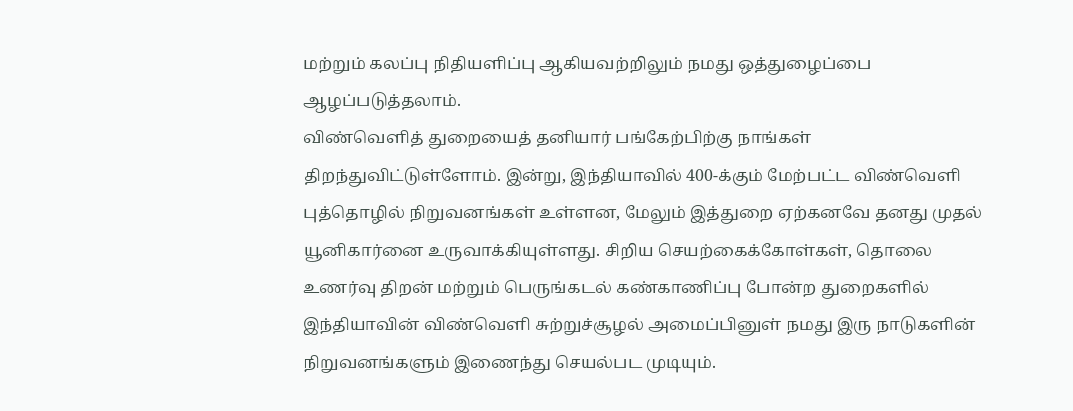மற்றும் கலப்பு நிதியளிப்பு ஆகியவற்றிலும் நமது ஒத்துழைப்பை ஆழப்படுத்தலாம்.
விண்வெளித் துறையைத் தனியார் பங்கேற்பிற்கு நாங்கள் திறந்துவிட்டுள்ளோம். இன்று, இந்தியாவில் 400-க்கும் மேற்பட்ட விண்வெளி புத்தொழில் நிறுவனங்கள் உள்ளன, மேலும் இத்துறை ஏற்கனவே தனது முதல் யூனிகார்னை உருவாக்கியுள்ளது. சிறிய செயற்கைக்கோள்கள், தொலை உணர்வு திறன் மற்றும் பெருங்கடல் கண்காணிப்பு போன்ற துறைகளில் இந்தியாவின் விண்வெளி சுற்றுச்சூழல் அமைப்பினுள் நமது இரு நாடுகளின் நிறுவனங்களும் இணைந்து செயல்பட முடியும்.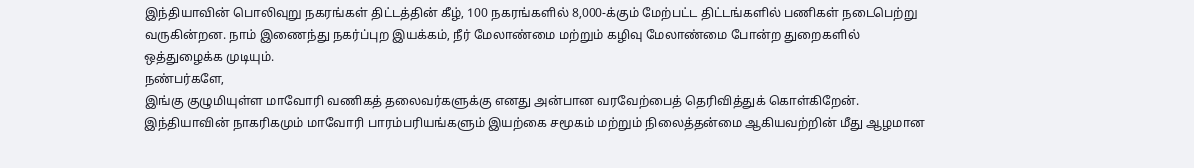இந்தியாவின் பொலிவுறு நகரங்கள் திட்டத்தின் கீழ், 100 நகரங்களில் 8,000-க்கும் மேற்பட்ட திட்டங்களில் பணிகள் நடைபெற்று வருகின்றன. நாம் இணைந்து நகர்ப்புற இயக்கம், நீர் மேலாண்மை மற்றும் கழிவு மேலாண்மை போன்ற துறைகளில் ஒத்துழைக்க முடியும்.
நண்பர்களே,
இங்கு குழுமியுள்ள மாவோரி வணிகத் தலைவர்களுக்கு எனது அன்பான வரவேற்பைத் தெரிவித்துக் கொள்கிறேன். இந்தியாவின் நாகரிகமும் மாவோரி பாரம்பரியங்களும் இயற்கை சமூகம் மற்றும் நிலைத்தன்மை ஆகியவற்றின் மீது ஆழமான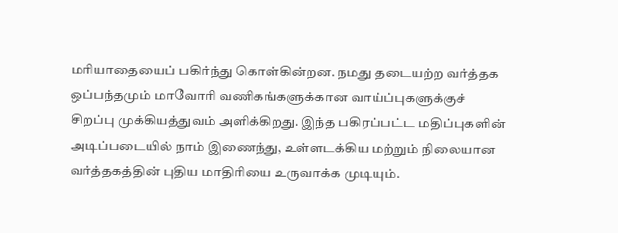மரியாதையைப் பகிர்ந்து கொள்கின்றன. நமது தடையற்ற வர்த்தக ஒப்பந்தமும் மாவோரி வணிகங்களுக்கான வாய்ப்புகளுக்குச் சிறப்பு முக்கியத்துவம் அளிக்கிறது. இந்த பகிரப்பட்ட மதிப்புகளின் அடிப்படையில் நாம் இணைந்து, உள்ளடக்கிய மற்றும் நிலையான வர்த்தகத்தின் புதிய மாதிரியை உருவாக்க முடியும்.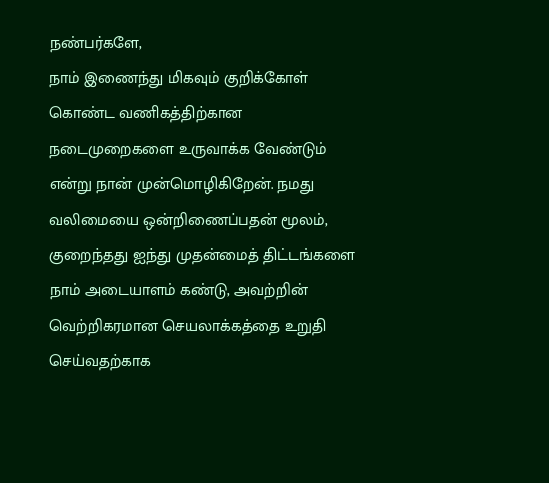நண்பர்களே,
நாம் இணைந்து மிகவும் குறிக்கோள் கொண்ட வணிகத்திற்கான நடைமுறைகளை உருவாக்க வேண்டும் என்று நான் முன்மொழிகிறேன். நமது வலிமையை ஒன்றிணைப்பதன் மூலம், குறைந்தது ஐந்து முதன்மைத் திட்டங்களை நாம் அடையாளம் கண்டு, அவற்றின் வெற்றிகரமான செயலாக்கத்தை உறுதி செய்வதற்காக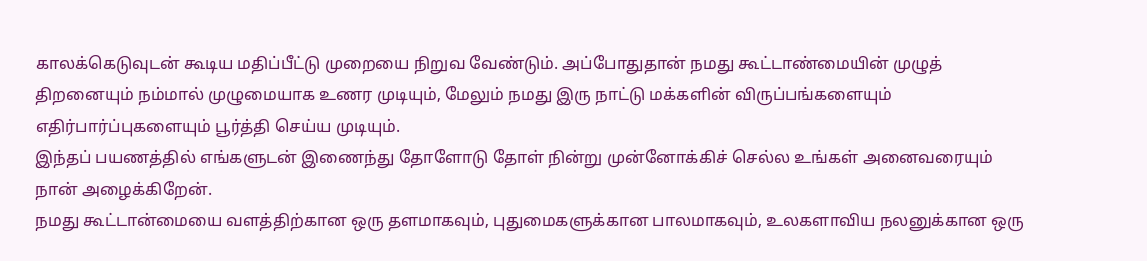காலக்கெடுவுடன் கூடிய மதிப்பீட்டு முறையை நிறுவ வேண்டும். அப்போதுதான் நமது கூட்டாண்மையின் முழுத் திறனையும் நம்மால் முழுமையாக உணர முடியும், மேலும் நமது இரு நாட்டு மக்களின் விருப்பங்களையும் எதிர்பார்ப்புகளையும் பூர்த்தி செய்ய முடியும்.
இந்தப் பயணத்தில் எங்களுடன் இணைந்து தோளோடு தோள் நின்று முன்னோக்கிச் செல்ல உங்கள் அனைவரையும் நான் அழைக்கிறேன்.
நமது கூட்டான்மையை வளத்திற்கான ஒரு தளமாகவும், புதுமைகளுக்கான பாலமாகவும், உலகளாவிய நலனுக்கான ஒரு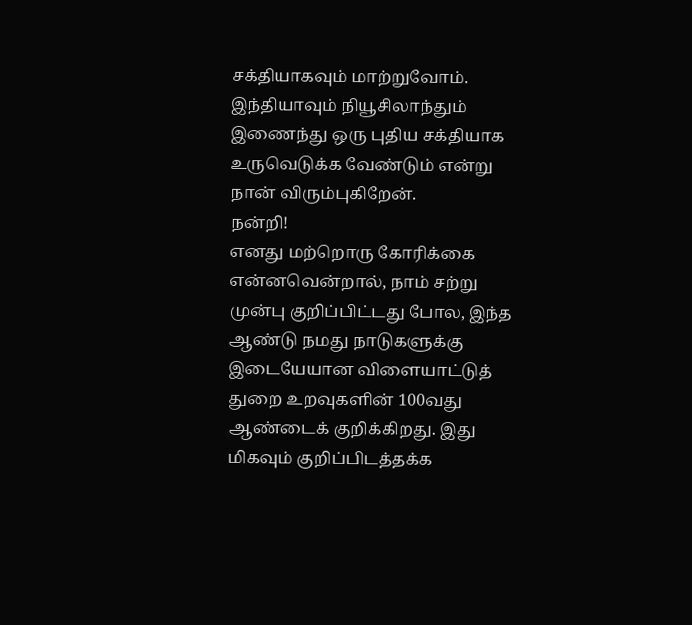சக்தியாகவும் மாற்றுவோம்.
இந்தியாவும் நியூசிலாந்தும் இணைந்து ஒரு புதிய சக்தியாக உருவெடுக்க வேண்டும் என்று நான் விரும்புகிறேன்.
நன்றி!
எனது மற்றொரு கோரிக்கை என்னவென்றால், நாம் சற்று முன்பு குறிப்பிட்டது போல, இந்த ஆண்டு நமது நாடுகளுக்கு இடையேயான விளையாட்டுத் துறை உறவுகளின் 100வது ஆண்டைக் குறிக்கிறது. இது மிகவும் குறிப்பிடத்தக்க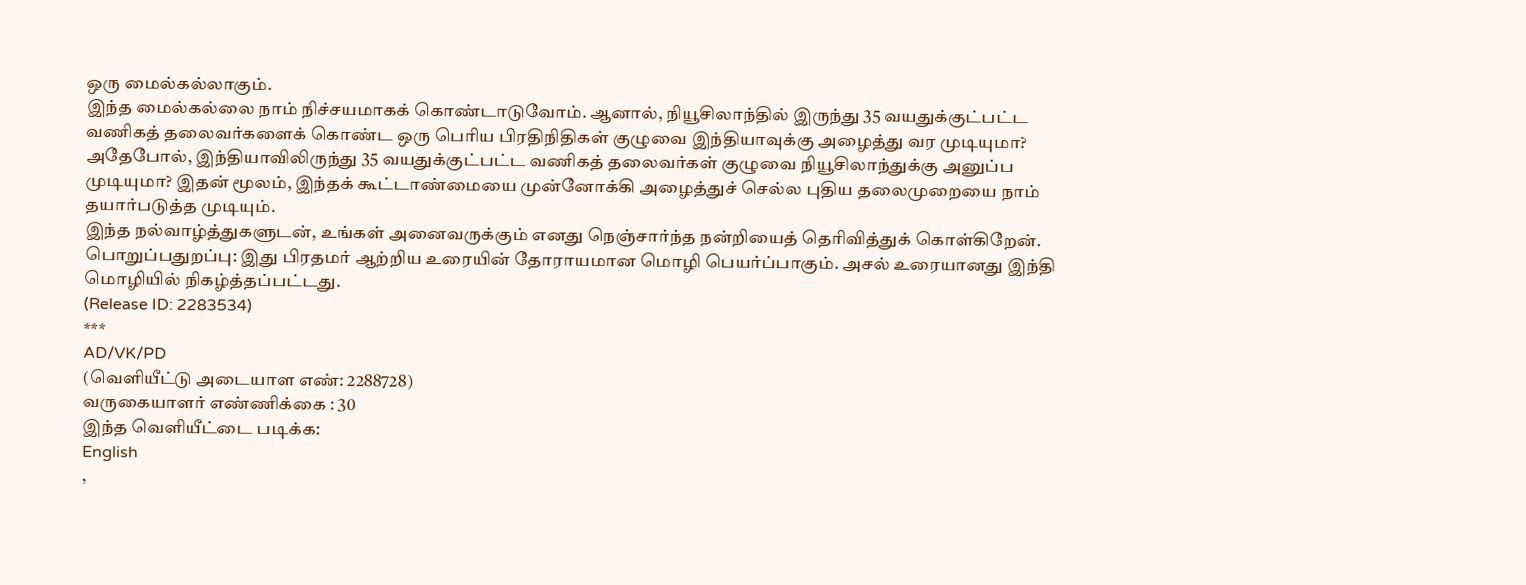ஒரு மைல்கல்லாகும்.
இந்த மைல்கல்லை நாம் நிச்சயமாகக் கொண்டாடுவோம். ஆனால், நியூசிலாந்தில் இருந்து 35 வயதுக்குட்பட்ட வணிகத் தலைவர்களைக் கொண்ட ஒரு பெரிய பிரதிநிதிகள் குழுவை இந்தியாவுக்கு அழைத்து வர முடியுமா? அதேபோல், இந்தியாவிலிருந்து 35 வயதுக்குட்பட்ட வணிகத் தலைவர்கள் குழுவை நியூசிலாந்துக்கு அனுப்ப முடியுமா? இதன் மூலம், இந்தக் கூட்டாண்மையை முன்னோக்கி அழைத்துச் செல்ல புதிய தலைமுறையை நாம் தயார்படுத்த முடியும்.
இந்த நல்வாழ்த்துகளுடன், உங்கள் அனைவருக்கும் எனது நெஞ்சார்ந்த நன்றியைத் தெரிவித்துக் கொள்கிறேன்.
பொறுப்பதுறப்பு: இது பிரதமர் ஆற்றிய உரையின் தோராயமான மொழி பெயர்ப்பாகும். அசல் உரையானது இந்தி மொழியில் நிகழ்த்தப்பட்டது.
(Release ID: 2283534)
***
AD/VK/PD
(வெளியீட்டு அடையாள எண்: 2288728)
வருகையாளர் எண்ணிக்கை : 30
இந்த வெளியீட்டை படிக்க:
English
,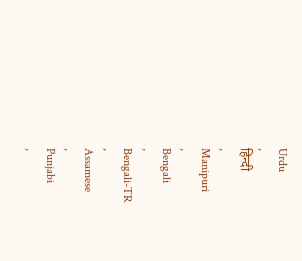Urdu
,
हिन्दी
,
Manipuri
,
Bengali
,
Bengali-TR
,
Assamese
,
Punjabi
,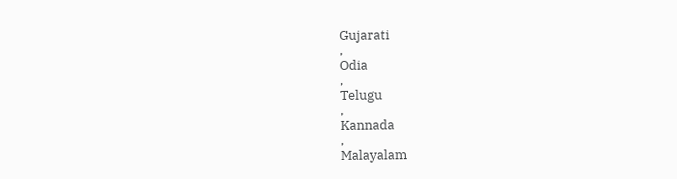Gujarati
,
Odia
,
Telugu
,
Kannada
,
Malayalam